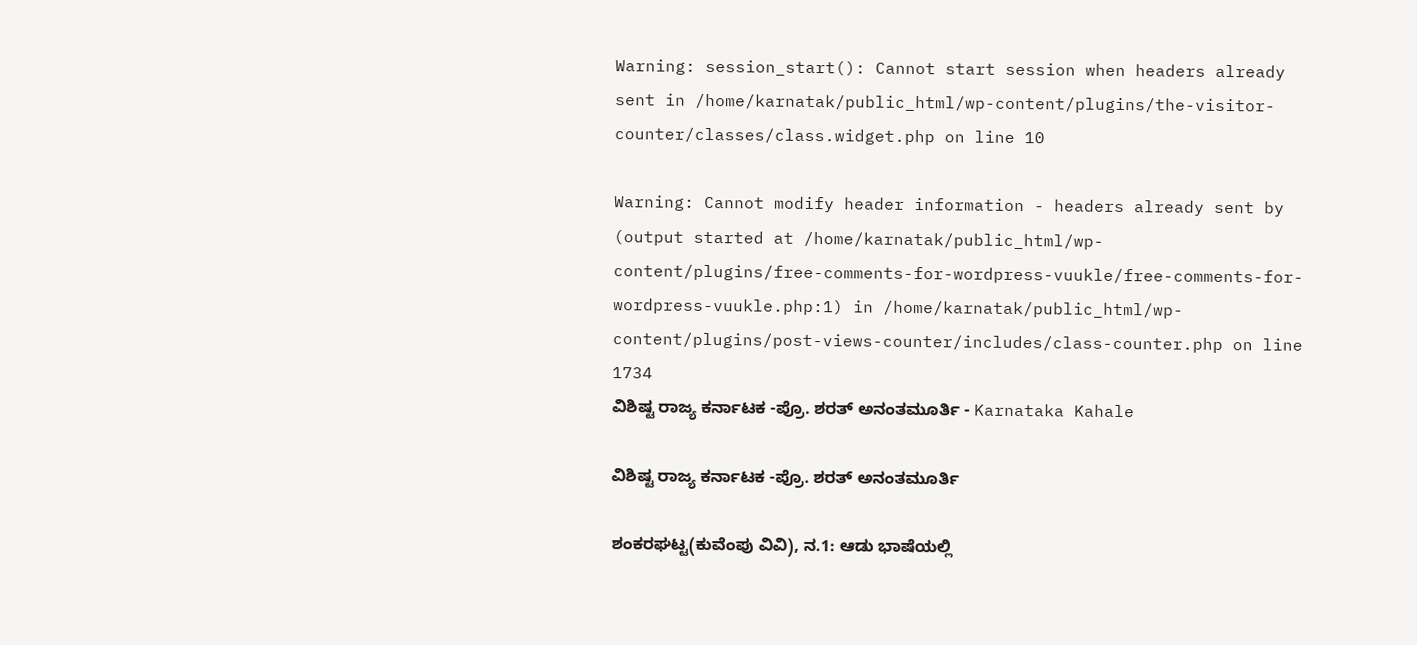Warning: session_start(): Cannot start session when headers already sent in /home/karnatak/public_html/wp-content/plugins/the-visitor-counter/classes/class.widget.php on line 10

Warning: Cannot modify header information - headers already sent by (output started at /home/karnatak/public_html/wp-content/plugins/free-comments-for-wordpress-vuukle/free-comments-for-wordpress-vuukle.php:1) in /home/karnatak/public_html/wp-content/plugins/post-views-counter/includes/class-counter.php on line 1734
ವಿಶಿಷ್ಟ ರಾಜ್ಯ ಕರ್ನಾಟಕ -ಪ್ರೊ. ಶರತ್ ಅನಂತಮೂರ್ತಿ - Karnataka Kahale

ವಿಶಿಷ್ಟ ರಾಜ್ಯ ಕರ್ನಾಟಕ -ಪ್ರೊ. ಶರತ್ ಅನಂತಮೂರ್ತಿ

ಶಂಕರಘಟ್ಟ(ಕುವೆಂಪು ವಿವಿ), ನ.1: ಆಡು ಭಾಷೆಯಲ್ಲಿ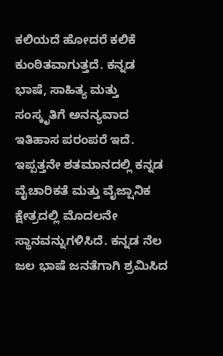ಕಲಿಯದೆ ಹೋದರೆ ಕಲಿಕೆ ಕುಂಠಿತವಾಗುತ್ತದೆ. ಕನ್ನಡ ಭಾಷೆ, ಸಾಹಿತ್ಯ ಮತ್ತು ಸಂಸ್ಕೃತಿಗೆ ಅನನ್ಯವಾದ ಇತಿಹಾಸ ಪರಂಪರೆ ಇದೆ. ಇಪ್ಪತ್ತನೇ ಶತಮಾನದಲ್ಲಿ ಕನ್ನಡ ವೈಚಾರಿಕತೆ ಮತ್ತು ವೈಜ್ಷಾನಿಕ ಕ್ಷೇತ್ರದಲ್ಲಿ ಮೊದಲನೇ ಸ್ಥಾನವನ್ನುಗಳಿಸಿದೆ. ಕನ್ನಡ ನೆಲ ಜಲ ಭಾಷೆ ಜನತೆಗಾಗಿ ಶ್ರಮಿಸಿದ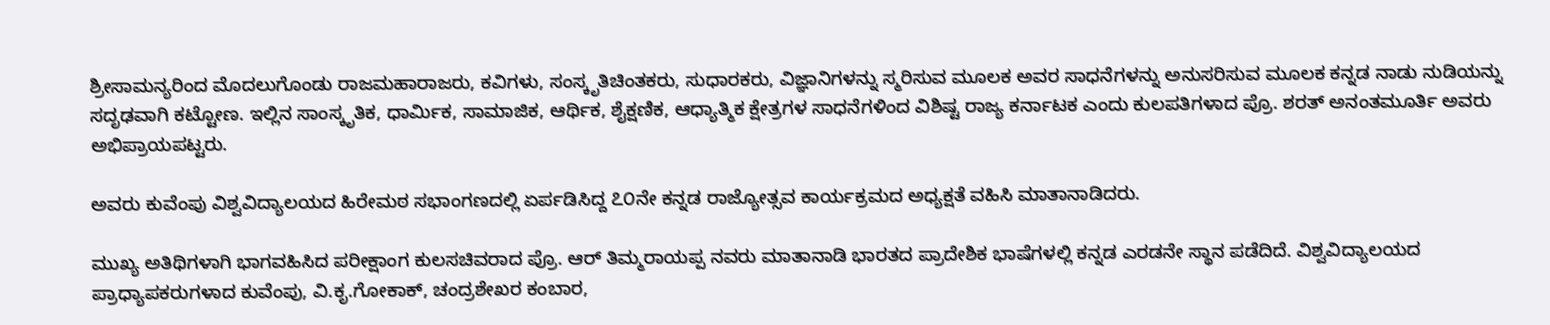ಶ್ರೀಸಾಮನ್ಯರಿಂದ ಮೊದಲುಗೊಂಡು ರಾಜಮಹಾರಾಜರು, ಕವಿಗಳು, ಸಂಸ್ಕೃತಿಚಿಂತಕರು, ಸುಧಾರಕರು, ವಿಜ್ಞಾನಿಗಳನ್ನು ಸ್ಮರಿಸುವ ಮೂಲಕ ಅವರ ಸಾಧನೆಗಳನ್ನು ಅನುಸರಿಸುವ ಮೂಲಕ ಕನ್ನಡ ನಾಡು ನುಡಿಯನ್ನು ಸದೃಢವಾಗಿ ಕಟ್ಟೋಣ. ಇಲ್ಲಿನ ಸಾಂಸ್ಕೃತಿಕ, ಧಾರ್ಮಿಕ, ಸಾಮಾಜಿಕ, ಆರ್ಥಿಕ, ಶೈಕ್ಷಣಿಕ, ಆಧ್ಯಾತ್ಮಿಕ ಕ್ಷೇತ್ರಗಳ ಸಾಧನೆಗಳಿಂದ ವಿಶಿಷ್ಟ ರಾಜ್ಯ ಕರ್ನಾಟಕ ಎಂದು ಕುಲಪತಿಗಳಾದ ಪ್ರೊ. ಶರತ್ ಅನಂತಮೂರ್ತಿ ಅವರು ಅಭಿಪ್ರಾಯಪಟ್ಟರು.

ಅವರು ಕುವೆಂಪು ವಿಶ್ವವಿದ್ಯಾಲಯದ ಹಿರೇಮಠ ಸಭಾಂಗಣದಲ್ಲಿ ಏರ್ಪಡಿಸಿದ್ದ ೭೦ನೇ ಕನ್ನಡ ರಾಜ್ಯೋತ್ಸವ ಕಾರ್ಯಕ್ರಮದ ಅಧ್ಯಕ್ಷತೆ ವಹಿಸಿ ಮಾತಾನಾಡಿದರು.

ಮುಖ್ಯ ಅತಿಥಿಗಳಾಗಿ ಭಾಗವಹಿಸಿದ ಪರೀಕ್ಷಾಂಗ ಕುಲಸಚಿವರಾದ ಪ್ರೊ. ಆರ್ ತಿಮ್ಮರಾಯಪ್ಪ ನವರು ಮಾತಾನಾಡಿ ಭಾರತದ ಪ್ರಾದೇಶಿಕ ಭಾಷೆಗಳಲ್ಲಿ ಕನ್ನಡ ಎರಡನೇ ಸ್ಥಾನ ಪಡೆದಿದೆ. ವಿಶ್ವವಿದ್ಯಾಲಯದ ಪ್ರಾಧ್ಯಾಪಕರುಗಳಾದ ಕುವೆಂಪು, ವಿ.ಕೃ.ಗೋಕಾಕ್, ಚಂದ್ರಶೇಖರ ಕಂಬಾರ,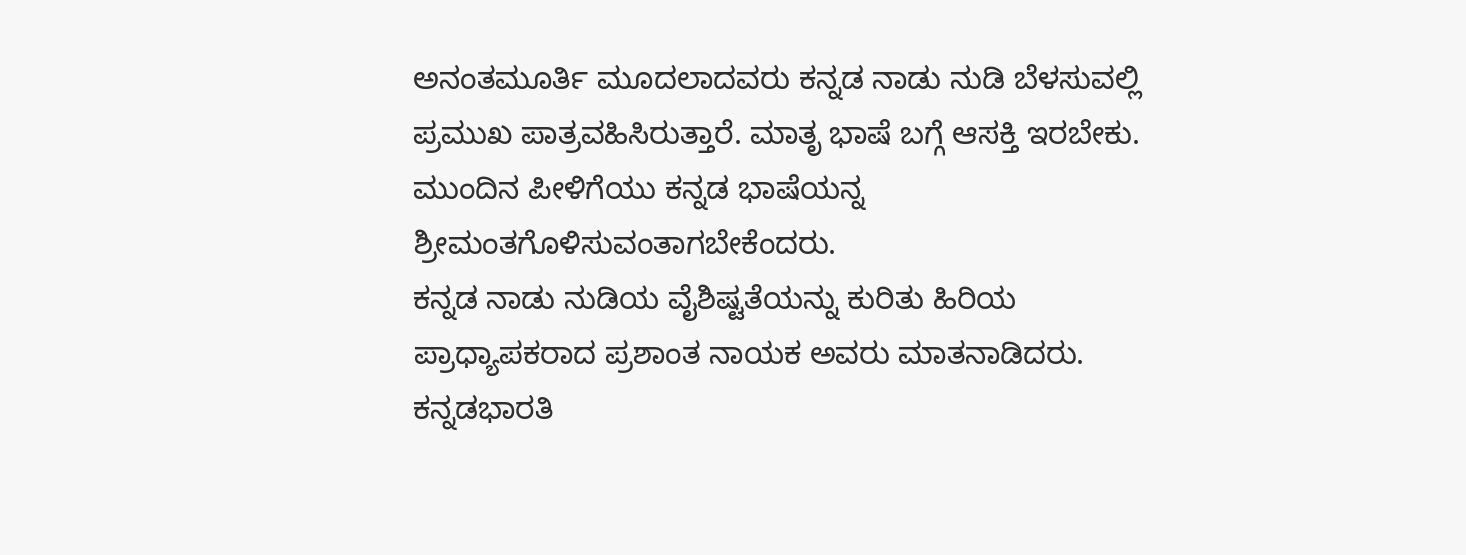ಅನಂತಮೂರ್ತಿ ಮೂದಲಾದವರು ಕನ್ನಡ ನಾಡು ನುಡಿ ಬೆಳಸುವಲ್ಲಿ ಪ್ರಮುಖ ಪಾತ್ರವಹಿಸಿರುತ್ತಾರೆ. ಮಾತೃ ಭಾಷೆ ಬಗ್ಗೆ ಆಸಕ್ತಿ ಇರಬೇಕು. ಮುಂದಿನ ಪೀಳಿಗೆಯು ಕನ್ನಡ ಭಾಷೆಯನ್ನ ಶ್ರೀಮಂತಗೊಳಿಸುವಂತಾಗಬೇಕೆಂದರು.
ಕನ್ನಡ ನಾಡು ನುಡಿಯ ವೈಶಿಷ್ಟತೆಯನ್ನು ಕುರಿತು ಹಿರಿಯ ಪ್ರಾಧ್ಯಾಪಕರಾದ ಪ್ರಶಾಂತ ನಾಯಕ ಅವರು ಮಾತನಾಡಿದರು. ಕನ್ನಡಭಾರತಿ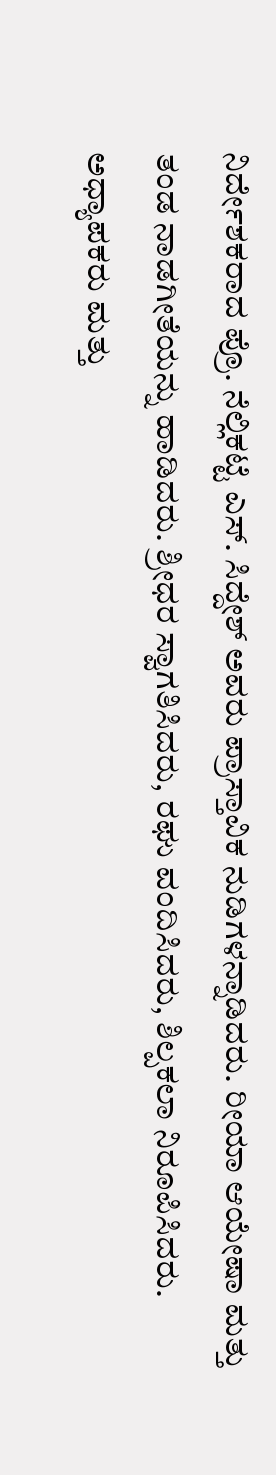ನಿರ್ದೇಶಕರಾದ ಪ್ರೊ. ನೆಲ್ಲಿಕಟ್ಟೆ ಎಸ್. ಸಿದ್ದೇಶ್ ಅವರು ಪ್ರಾಸ್ತಾವಿಕ ನುಡಿಗಳನ್ನಾಡಿದರು. ರೀಯಾ ಆಯೇಷಾ ಮತ್ತು ತಂಡ ನಾಡಗೀತೆಯನ್ನು ಹಾಡಿದರು. ಶ್ರೀಧರ ಸ್ವಾಗತಿಸಿದರು, ರಘು ವಂದಿಸಿದರು, ಶಿಲ್ಪಕಲಾ ನಿರೂಪಿಸಿದರು. ಅಧ್ಯಾಪಕರು ಮತ್ತು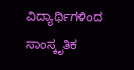ವಿದ್ಯಾರ್ಥಿಗಳಿಂದ ಸಾಂಸ್ಕೃತಿಕ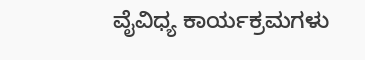ವೈವಿಧ್ಯ ಕಾರ್ಯಕ್ರಮಗಳು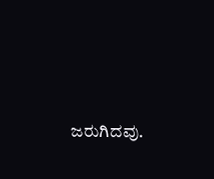ಜರುಗಿದವು.